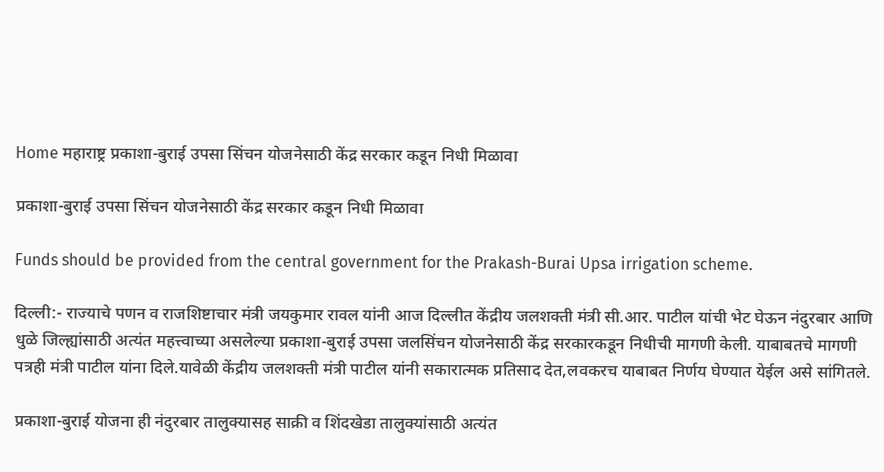Home महाराष्ट्र प्रकाशा-बुराई उपसा सिंचन योजनेसाठी केंद्र सरकार कडून निधी मिळावा

प्रकाशा-बुराई उपसा सिंचन योजनेसाठी केंद्र सरकार कडून निधी मिळावा

Funds should be provided from the central government for the Prakash-Burai Upsa irrigation scheme.

दिल्ली:- राज्याचे पणन व राजशिष्टाचार मंत्री जयकुमार रावल यांनी आज दिल्लीत केंद्रीय जलशक्ती मंत्री सी.आर. पाटील यांची भेट घेऊन नंदुरबार आणि धुळे जिल्ह्यांसाठी अत्यंत महत्त्वाच्या असलेल्या प्रकाशा-बुराई उपसा जलसिंचन योजनेसाठी केंद्र सरकारकडून निधीची मागणी केली. याबाबतचे मागणी पत्रही मंत्री पाटील यांना दिले.यावेळी केंद्रीय जलशक्ती मंत्री पाटील यांनी सकारात्मक प्रतिसाद देत,लवकरच याबाबत निर्णय घेण्यात येईल असे सांगितले.

प्रकाशा-बुराई योजना ही नंदुरबार तालुक्यासह साक्री व शिंदखेडा तालुक्यांसाठी अत्यंत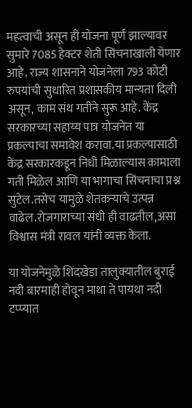महत्वाची असून ही योजना पूर्ण झाल्यावर सुमारे 7085 हेक्टर शेती सिंचनाखाली येणार आहे. राज्य शासनाने योजनेला 793 कोटी रुपयांची सुधारित प्रशासकीय मान्यता दिली असून, काम संथ गतीने सुरू आहे. केंद्र सरकारच्या सहाय्य पात्र योजनेत या प्रकल्पाचा समावेश करावा.या प्रकल्पासाठी केंद्र सरकारकडून निधी मिळाल्यास कामाला गती मिळेल आणि या भागाचा सिंचनाचा प्रश्न सुटेल.तसेच यामुळे शेतकऱ्याचे उत्पन्न वाढेल.रोजगाराच्या संधी ही वाढतील,असा विश्वास मंत्री रावल यांनी व्यक्त केला.

या योजनेमुळे शिंदखेडा तालुक्यातील बुराई नदी बारमाही होवून माथा ते पायथा नदी टप्प्यात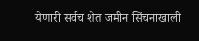येणारी सर्वच शेत जमीन सिंचनाखाली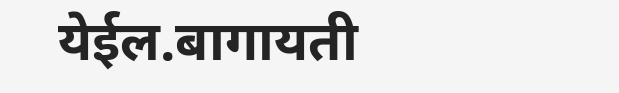येईल.बागायती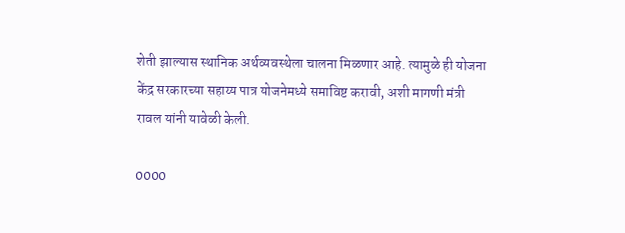शेती झाल्यास स्थानिक अर्थव्यवस्थेला चालना मिळणार आहे. त्यामुळे ही योजना केंद्र सरकारच्या सहाय्य पात्र योजनेमध्ये समाविष्ट करावी, अशी मागणी मंत्री रावल यांनी यावेळी केली.

0000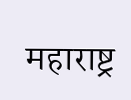महाराष्ट्र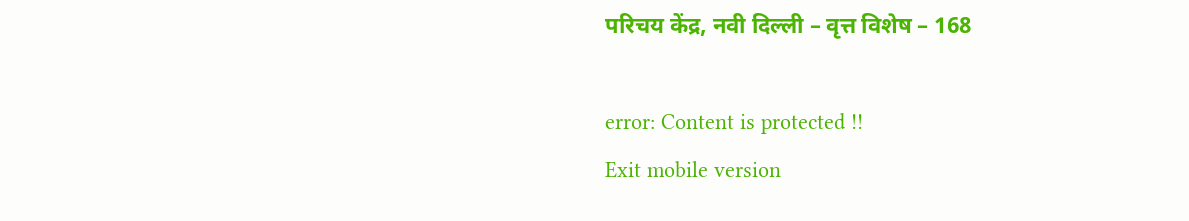परिचय केंद्र, नवी दिल्ली – वृत्त विशेष – 168

error: Content is protected !!
Exit mobile version